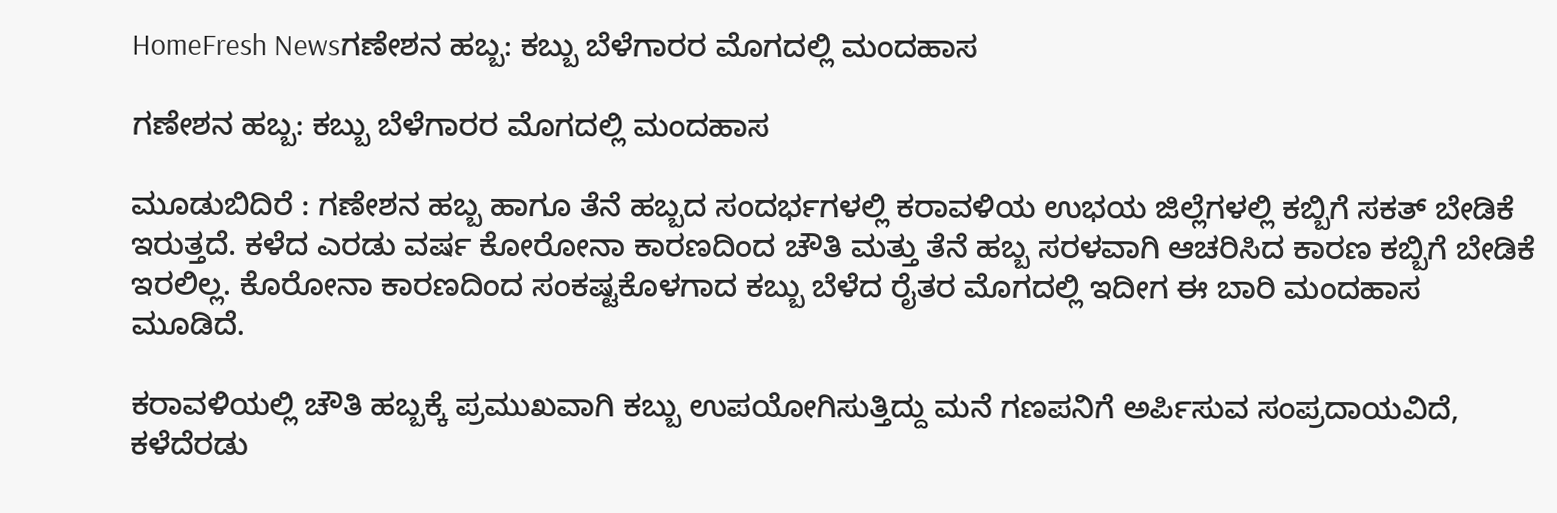HomeFresh Newsಗಣೇಶನ ಹಬ್ಬ: ಕಬ್ಬು ಬೆಳೆಗಾರರ ಮೊಗದಲ್ಲಿ ಮಂದಹಾಸ

ಗಣೇಶನ ಹಬ್ಬ: ಕಬ್ಬು ಬೆಳೆಗಾರರ ಮೊಗದಲ್ಲಿ ಮಂದಹಾಸ

ಮೂಡುಬಿದಿರೆ : ಗಣೇಶನ ಹಬ್ಬ ಹಾಗೂ ತೆನೆ ಹಬ್ಬದ ಸಂದರ್ಭಗಳಲ್ಲಿ ಕರಾವಳಿಯ ಉಭಯ ಜಿಲ್ಲೆಗಳಲ್ಲಿ ಕಬ್ಬಿಗೆ ಸಕತ್ ಬೇಡಿಕೆ ಇರುತ್ತದೆ. ಕಳೆದ ಎರಡು ವರ್ಷ ಕೋರೋನಾ ಕಾರಣದಿಂದ ಚೌತಿ ಮತ್ತು ತೆನೆ ಹಬ್ಬ ಸರಳವಾಗಿ ಆಚರಿಸಿದ ಕಾರಣ ಕಬ್ಬಿಗೆ ಬೇಡಿಕೆ ಇರಲಿಲ್ಲ. ಕೊರೋನಾ ಕಾರಣದಿಂದ ಸಂಕಷ್ಟಕೊಳಗಾದ ಕಬ್ಬು ಬೆಳೆದ ರೈತರ ಮೊಗದಲ್ಲಿ ಇದೀಗ ಈ ಬಾರಿ ಮಂದಹಾಸ ಮೂಡಿದೆ.

ಕರಾವಳಿಯಲ್ಲಿ ಚೌತಿ ಹಬ್ಬಕ್ಕೆ ಪ್ರಮುಖವಾಗಿ ಕಬ್ಬು ಉಪಯೋಗಿಸುತ್ತಿದ್ದು ಮನೆ ಗಣಪನಿಗೆ ಅರ್ಪಿಸುವ ಸಂಪ್ರದಾಯವಿದೆ, ಕಳೆದೆರಡು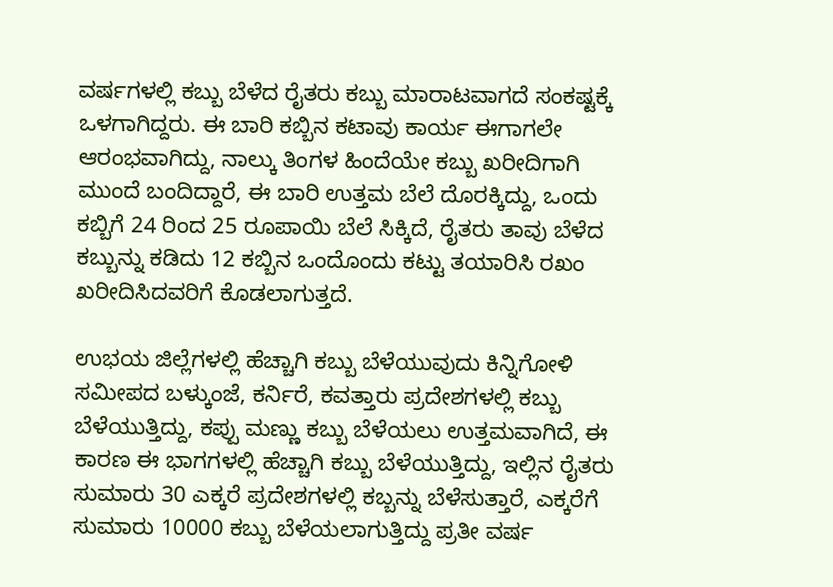ವರ್ಷಗಳಲ್ಲಿ ಕಬ್ಬು ಬೆಳೆದ ರೈತರು ಕಬ್ಬು ಮಾರಾಟವಾಗದೆ ಸಂಕಷ್ಟಕ್ಕೆ ಒಳಗಾಗಿದ್ದರು. ಈ ಬಾರಿ ಕಬ್ಬಿನ ಕಟಾವು ಕಾರ್ಯ ಈಗಾಗಲೇ ಆರಂಭವಾಗಿದ್ದು, ನಾಲ್ಕು ತಿಂಗಳ ಹಿಂದೆಯೇ ಕಬ್ಬು ಖರೀದಿಗಾಗಿ ಮುಂದೆ ಬಂದಿದ್ದಾರೆ, ಈ ಬಾರಿ ಉತ್ತಮ ಬೆಲೆ ದೊರಕ್ಕಿದ್ದು, ಒಂದು ಕಬ್ಬಿಗೆ 24 ರಿಂದ 25 ರೂಪಾಯಿ ಬೆಲೆ ಸಿಕ್ಕಿದೆ, ರೈತರು ತಾವು ಬೆಳೆದ ಕಬ್ಬುನ್ನು ಕಡಿದು 12 ಕಬ್ಬಿನ ಒಂದೊಂದು ಕಟ್ಟು ತಯಾರಿಸಿ ರಖಂ ಖರೀದಿಸಿದವರಿಗೆ ಕೊಡಲಾಗುತ್ತದೆ.

ಉಭಯ ಜಿಲ್ಲೆಗಳಲ್ಲಿ ಹೆಚ್ಚಾಗಿ ಕಬ್ಬು ಬೆಳೆಯುವುದು ಕಿನ್ನಿಗೋಳಿ ಸಮೀಪದ ಬಳ್ಕುಂಜೆ, ಕರ್ನಿರೆ, ಕವತ್ತಾರು ಪ್ರದೇಶಗಳಲ್ಲಿ ಕಬ್ಬು ಬೆಳೆಯುತ್ತಿದ್ದು, ಕಪ್ಪು ಮಣ್ಣು ಕಬ್ಬು ಬೆಳೆಯಲು ಉತ್ತಮವಾಗಿದೆ, ಈ ಕಾರಣ ಈ ಭಾಗಗಳಲ್ಲಿ ಹೆಚ್ಚಾಗಿ ಕಬ್ಬು ಬೆಳೆಯುತ್ತಿದ್ದು, ಇಲ್ಲಿನ ರೈತರು ಸುಮಾರು 30 ಎಕ್ಕರೆ ಪ್ರದೇಶಗಳಲ್ಲಿ ಕಬ್ಬನ್ನು ಬೆಳೆಸುತ್ತಾರೆ, ಎಕ್ಕರೆಗೆ ಸುಮಾರು 10000 ಕಬ್ಬು ಬೆಳೆಯಲಾಗುತ್ತಿದ್ದು ಪ್ರತೀ ವರ್ಷ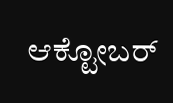ಆಕ್ಟೋಬರ್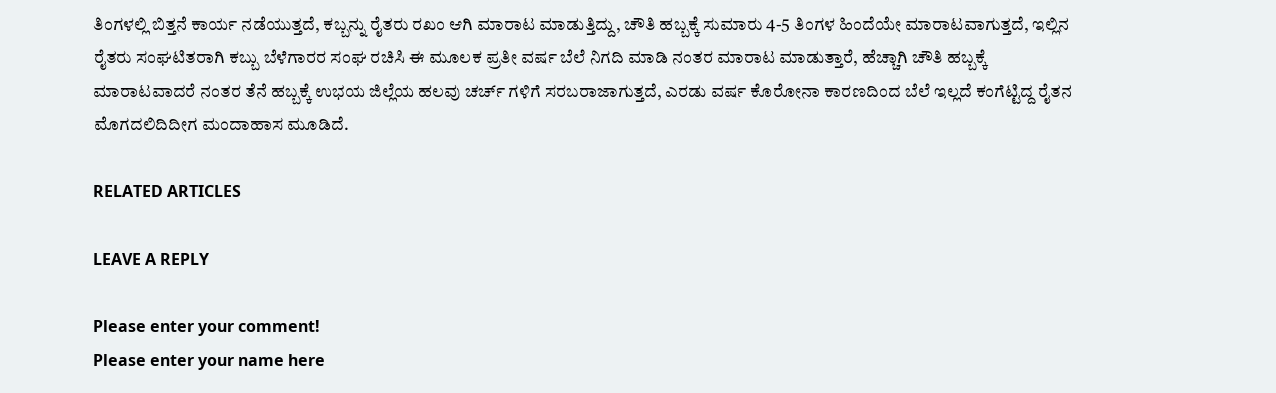ತಿಂಗಳಲ್ಲಿ ಬಿತ್ತನೆ ಕಾರ್ಯ ನಡೆಯುತ್ತದೆ, ಕಬ್ಬನ್ನು ರೈತರು ರಖಂ ಆಗಿ ಮಾರಾಟ ಮಾಡುತ್ತಿದ್ದು, ಚೌತಿ ಹಬ್ಬಕ್ಕೆ ಸುಮಾರು 4-5 ತಿಂಗಳ ಹಿಂದೆಯೇ ಮಾರಾಟವಾಗುತ್ತದೆ, ಇಲ್ಲಿನ ರೈತರು ಸಂಘಟಿತರಾಗಿ ಕಬ್ಬು ಬೆಳೆಗಾರರ ಸಂಘ ರಚಿಸಿ ಈ ಮೂಲಕ ಪ್ರತೀ ವರ್ಷ ಬೆಲೆ ನಿಗದಿ ಮಾಡಿ ನಂತರ ಮಾರಾಟ ಮಾಡುತ್ತಾರೆ, ಹೆಚ್ಚಾಗಿ ಚೌತಿ ಹಬ್ಬಕ್ಕೆ ಮಾರಾಟವಾದರೆ ನಂತರ ತೆನೆ ಹಬ್ಬಕ್ಕೆ ಉಭಯ ಜಿಲ್ಲೆಯ ಹಲವು ಚರ್ಚ್ ಗಳಿಗೆ ಸರಬರಾಜಾಗುತ್ತದೆ, ಎರಡು ವರ್ಷ ಕೊರೋನಾ ಕಾರಣದಿಂದ ಬೆಲೆ ಇಲ್ಲದೆ ಕಂಗೆಟ್ಟಿದ್ದ ರೈತನ ಮೊಗದಲಿದಿದೀಗ ಮಂದಾಹಾಸ ಮೂಡಿದೆ.

RELATED ARTICLES

LEAVE A REPLY

Please enter your comment!
Please enter your name here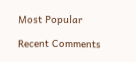Most Popular

Recent Comments